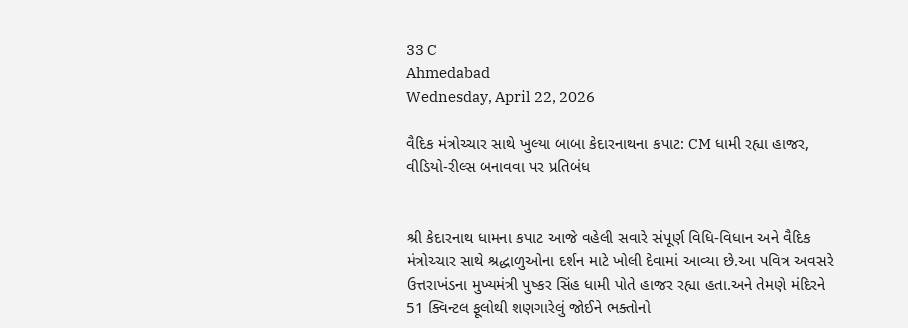33 C
Ahmedabad
Wednesday, April 22, 2026

વૈદિક મંત્રોચ્ચાર સાથે ખુલ્યા બાબા કેદારનાથના કપાટ: CM ધામી રહ્યા હાજર, વીડિયો-રીલ્સ બનાવવા પર પ્રતિબંધ


શ્રી કેદારનાથ ધામના કપાટ આજે વહેલી સવારે સંપૂર્ણ વિધિ-વિધાન અને વૈદિક મંત્રોચ્ચાર સાથે શ્રદ્ધાળુઓના દર્શન માટે ખોલી દેવામાં આવ્યા છે.આ પવિત્ર અવસરે ઉત્તરાખંડના મુખ્યમંત્રી પુષ્કર સિંહ ધામી પોતે હાજર રહ્યા હતા.અને તેમણે મંદિરને 51 ક્વિન્ટલ ફૂલોથી શણગારેલું જોઈને ભક્તોનો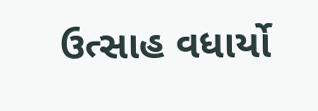ઉત્સાહ વધાર્યો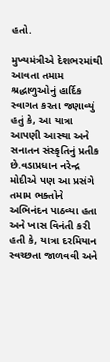હતો.

મુખ્યમંત્રીએ દેશભરમાંથી આવતા તમામ શ્રદ્ધાળુઓનું હાર્દિક સ્વાગત કરતા જણાવ્યું હતું કે, આ યાત્રા આપણી આસ્થા અને સનાતન સંસ્કૃતિનું પ્રતીક છે.વડાપ્રધાન નરેન્દ્ર મોદીએ પણ આ પ્રસંગે તમામ ભક્તોને અભિનંદન પાઠવ્યા હતા અને ખાસ વિનંતી કરી હતી કે, યાત્રા દરમિયાન સ્વચ્છતા જાળવવી અને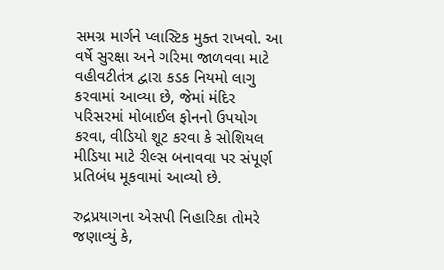સમગ્ર માર્ગને પ્લાસ્ટિક મુક્ત રાખવો. આ વર્ષે સુરક્ષા અને ગરિમા જાળવવા માટે વહીવટીતંત્ર દ્વારા કડક નિયમો લાગુ કરવામાં આવ્યા છે, જેમાં મંદિર પરિસરમાં મોબાઈલ ફોનનો ઉપયોગ કરવા, વીડિયો શૂટ કરવા કે સોશિયલ મીડિયા માટે રીલ્સ બનાવવા પર સંપૂર્ણ પ્રતિબંધ મૂકવામાં આવ્યો છે.

રુદ્રપ્રયાગના એસપી નિહારિકા તોમરે જણાવ્યું કે,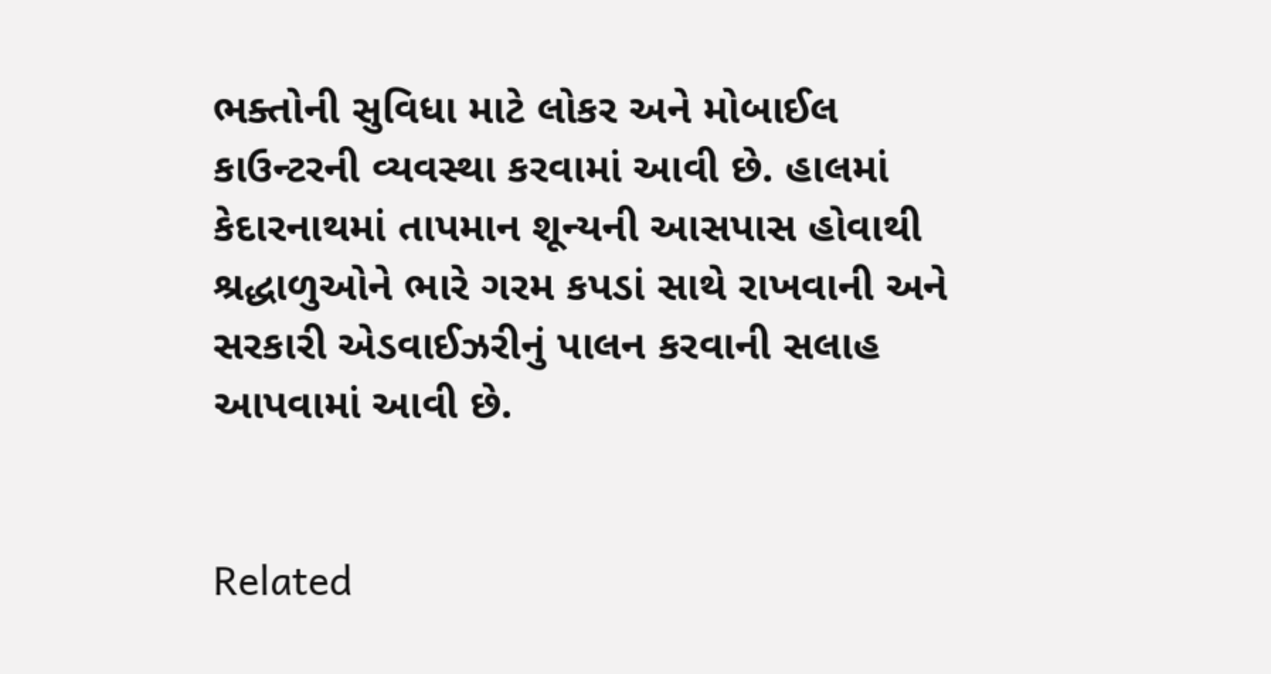ભક્તોની સુવિધા માટે લોકર અને મોબાઈલ કાઉન્ટરની વ્યવસ્થા કરવામાં આવી છે. હાલમાં કેદારનાથમાં તાપમાન શૂન્યની આસપાસ હોવાથી શ્રદ્ધાળુઓને ભારે ગરમ કપડાં સાથે રાખવાની અને સરકારી એડવાઈઝરીનું પાલન કરવાની સલાહ આપવામાં આવી છે.


Related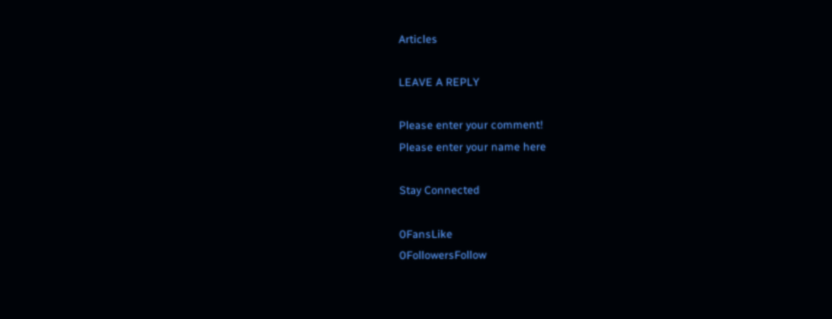Articles

LEAVE A REPLY

Please enter your comment!
Please enter your name here

Stay Connected

0FansLike
0FollowersFollow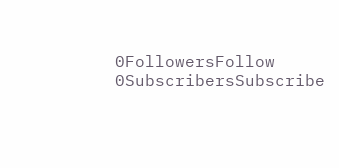0FollowersFollow
0SubscribersSubscribe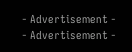- Advertisement -
- Advertisement -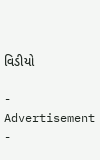વિડીયો

- Advertisement -